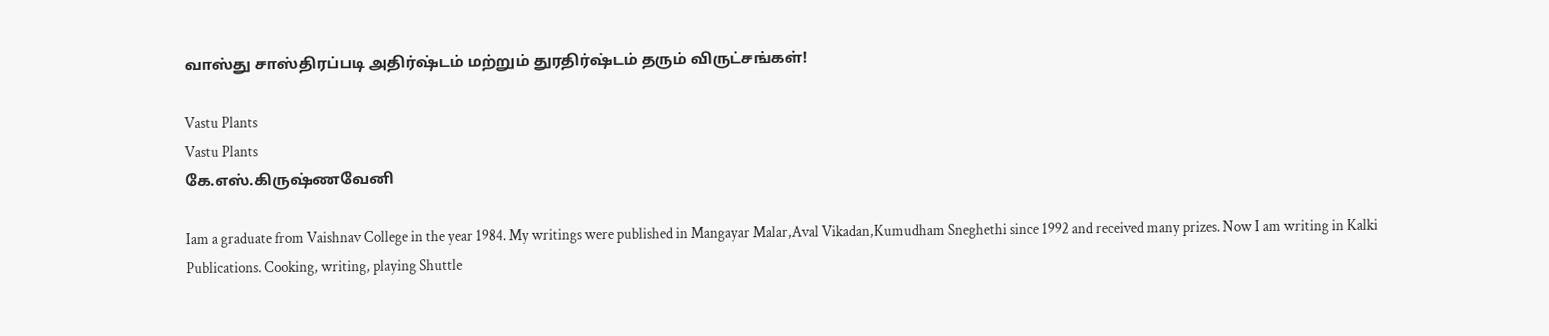வாஸ்து சாஸ்திரப்படி அதிர்ஷ்டம் மற்றும் துரதிர்ஷ்டம் தரும் விருட்சங்கள்!

Vastu Plants
Vastu Plants
கே.எஸ்.கிருஷ்ணவேனி

Iam a graduate from Vaishnav College in the year 1984. My writings were published in Mangayar Malar,Aval Vikadan,Kumudham Sneghethi since 1992 and received many prizes. Now I am writing in Kalki Publications. Cooking, writing, playing Shuttle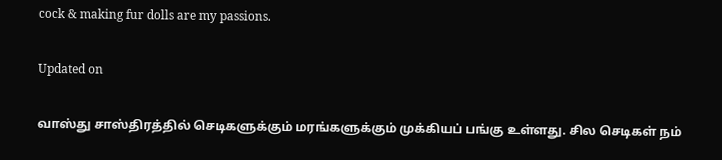cock & making fur dolls are my passions.

Updated on

வாஸ்து சாஸ்திரத்தில் செடிகளுக்கும் மரங்களுக்கும் முக்கியப் பங்கு உள்ளது. சில செடிகள் நம்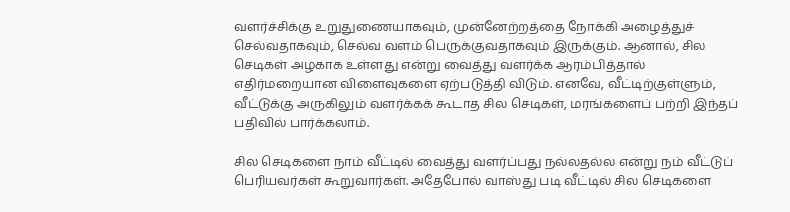வளர்ச்சிக்கு உறுதுணையாகவும், முன்னேற்றத்தை நோக்கி அழைத்துச் செல்வதாகவும், செல்வ வளம் பெருக்குவதாகவும் இருக்கும். ஆனால், சில செடிகள் அழகாக உள்ளது என்று வைத்து வளர்க்க ஆரம்பித்தால் எதிர்மறையான விளைவுகளை ஏற்படுத்தி விடும். எனவே, வீட்டிற்குள்ளும், வீட்டுக்கு அருகிலும் வளர்க்கக் கூடாத சில செடிகள், மரங்களைப் பற்றி இந்தப் பதிவில் பார்க்கலாம்.

சில செடிகளை நாம் வீட்டில் வைத்து வளர்ப்பது நல்லதல்ல என்று நம் வீட்டுப் பெரியவர்கள் கூறுவார்கள். அதேபோல் வாஸ்து படி வீட்டில் சில செடிகளை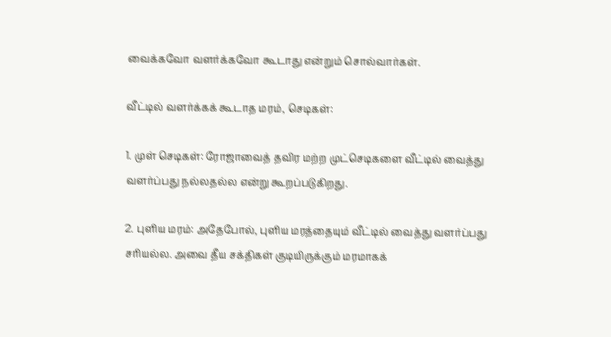வைக்கவோ வளர்க்கவோ கூடாது என்றும் சொல்வார்கள்.

வீட்டில் வளர்க்கக் கூடாத மரம், செடிகள்:

1. முள் செடிகள்: ரோஜாவைத் தவிர மற்ற முட்செடிகளை வீட்டில் வைத்து வளர்ப்பது நல்லதல்ல என்று கூறப்படுகிறது.

2. புளிய மரம்: அதேபோல், புளிய மரத்தையும் வீட்டில் வைத்து வளர்ப்பது சரியல்ல. அவை தீய சக்திகள் குடியிருக்கும் மரமாகக்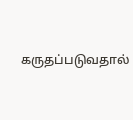கருதப்படுவதால்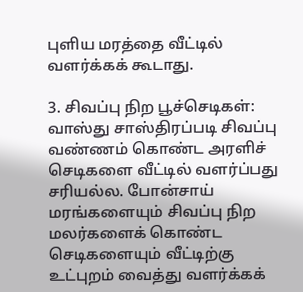புளிய மரத்தை வீட்டில் வளர்க்கக் கூடாது.

3. சிவப்பு நிற பூச்செடிகள்: வாஸ்து சாஸ்திரப்படி சிவப்பு வண்ணம் கொண்ட அரளிச் செடிகளை வீட்டில் வளர்ப்பது சரியல்ல. போன்சாய் மரங்களையும் சிவப்பு நிற மலர்களைக் கொண்ட செடிகளையும் வீட்டிற்கு உட்புறம் வைத்து வளர்க்கக்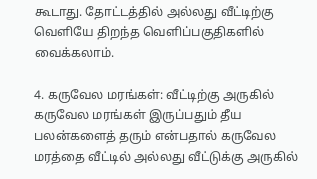கூடாது. தோட்டத்தில் அல்லது வீட்டிற்கு வெளியே திறந்த வெளிப்பகுதிகளில் வைக்கலாம்.

4. கருவேல மரங்கள்: வீட்டிற்கு அருகில் கருவேல மரங்கள் இருப்பதும் தீய பலன்களைத் தரும் என்பதால் கருவேல மரத்தை வீட்டில் அல்லது வீட்டுக்கு அருகில்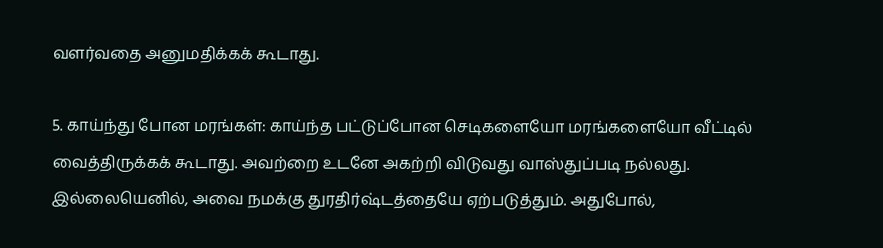வளர்வதை அனுமதிக்கக் கூடாது.

5. காய்ந்து போன மரங்கள்: காய்ந்த பட்டுப்போன செடிகளையோ மரங்களையோ வீட்டில் வைத்திருக்கக் கூடாது. அவற்றை உடனே அகற்றி விடுவது வாஸ்துப்படி நல்லது. இல்லையெனில், அவை நமக்கு துரதிர்ஷ்டத்தையே ஏற்படுத்தும். அதுபோல்,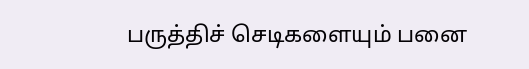பருத்திச் செடிகளையும் பனை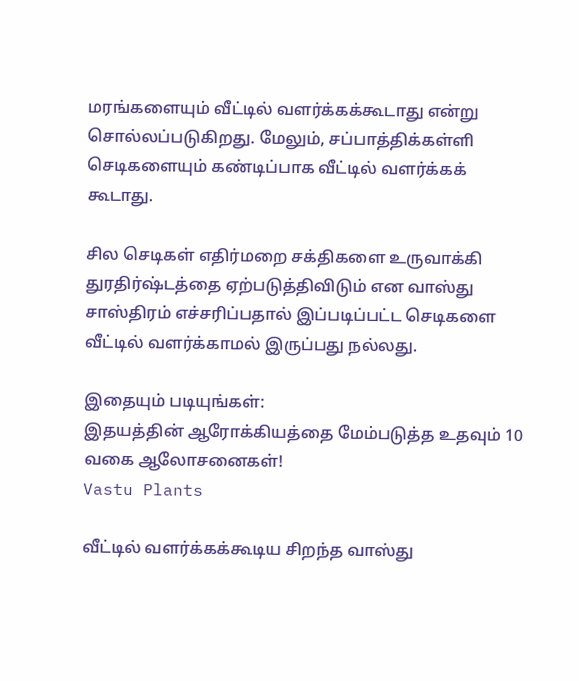மரங்களையும் வீட்டில் வளர்க்கக்கூடாது என்று சொல்லப்படுகிறது. மேலும், சப்பாத்திக்கள்ளி செடிகளையும் கண்டிப்பாக வீட்டில் வளர்க்கக் கூடாது.

சில செடிகள் எதிர்மறை சக்திகளை உருவாக்கி துரதிர்ஷ்டத்தை ஏற்படுத்திவிடும் என வாஸ்து சாஸ்திரம் எச்சரிப்பதால் இப்படிப்பட்ட செடிகளை வீட்டில் வளர்க்காமல் இருப்பது நல்லது.

இதையும் படியுங்கள்:
இதயத்தின் ஆரோக்கியத்தை மேம்படுத்த உதவும் 10 வகை ஆலோசனைகள்!
Vastu Plants

வீட்டில் வளர்க்கக்கூடிய சிறந்த வாஸ்து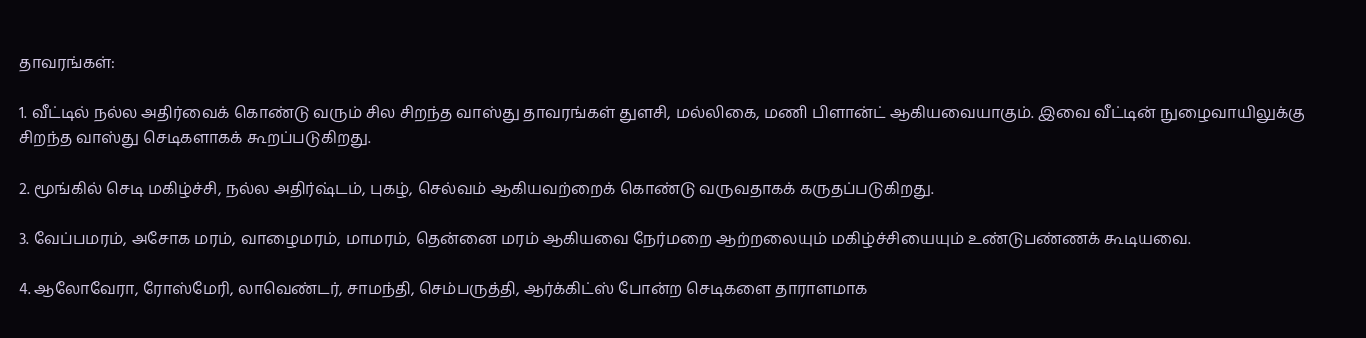தாவரங்கள்:

1. வீட்டில் நல்ல அதிர்வைக் கொண்டு வரும் சில சிறந்த வாஸ்து தாவரங்கள் துளசி, மல்லிகை, மணி பிளான்ட் ஆகியவையாகும். இவை வீட்டின் நுழைவாயிலுக்கு சிறந்த வாஸ்து செடிகளாகக் கூறப்படுகிறது.

2. மூங்கில் செடி மகிழ்ச்சி, நல்ல அதிர்ஷ்டம், புகழ், செல்வம் ஆகியவற்றைக் கொண்டு வருவதாகக் கருதப்படுகிறது.

3. வேப்பமரம், அசோக மரம், வாழைமரம், மாமரம், தென்னை மரம் ஆகியவை நேர்மறை ஆற்றலையும் மகிழ்ச்சியையும் உண்டுபண்ணக் கூடியவை.

4. ஆலோவேரா, ரோஸ்மேரி, லாவெண்டர், சாமந்தி, செம்பருத்தி, ஆர்க்கிட்ஸ் போன்ற செடிகளை தாராளமாக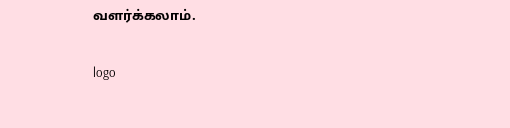வளர்க்கலாம்.

logo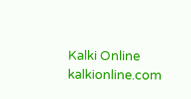Kalki Online
kalkionline.com